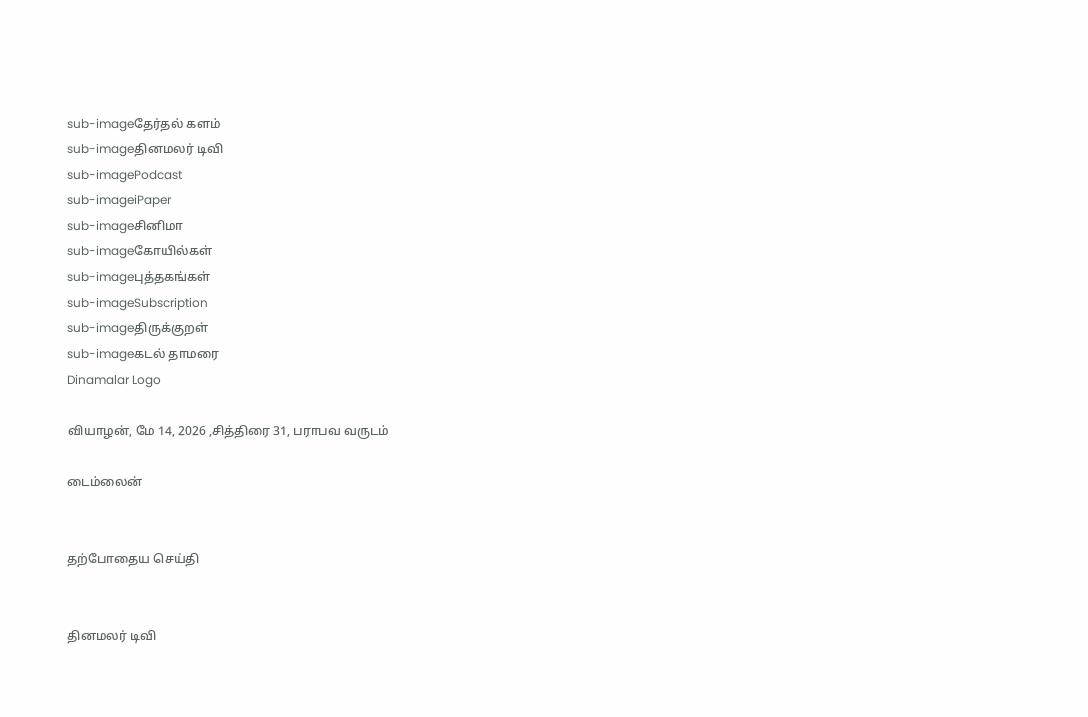sub-imageதேர்தல் களம்
sub-imageதினமலர் டிவி
sub-imagePodcast
sub-imageiPaper
sub-imageசினிமா
sub-imageகோயில்கள்
sub-imageபுத்தகங்கள்
sub-imageSubscription
sub-imageதிருக்குறள்
sub-imageகடல் தாமரை
Dinamalar Logo

வியாழன், மே 14, 2026 ,சித்திரை 31, பராபவ வருடம்

டைம்லைன்


தற்போதைய செய்தி


தினமலர் டிவி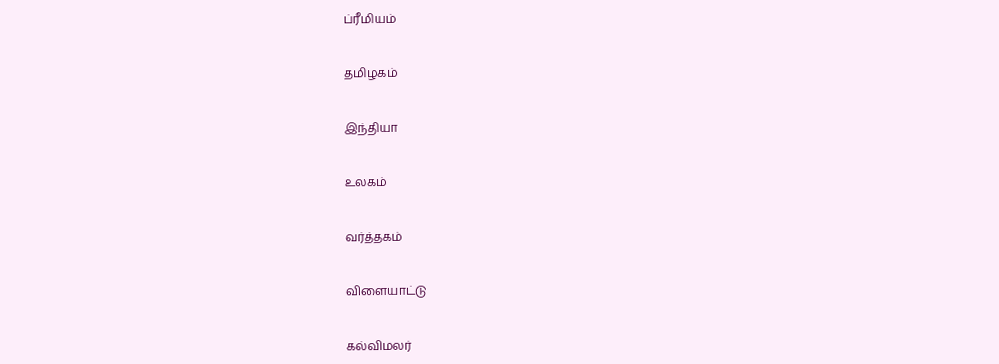ப்ரீமியம்


தமிழகம்


இந்தியா


உலகம்


வர்த்தகம்


விளையாட்டு


கல்விமலர்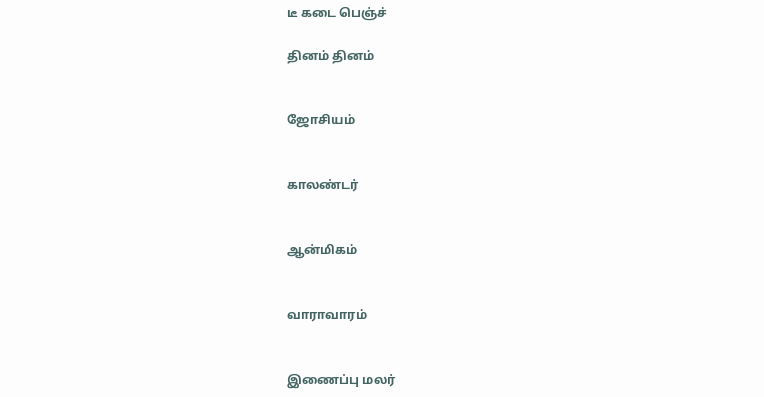டீ கடை பெஞ்ச்

தினம் தினம்


ஜோசியம்


காலண்டர்


ஆன்மிகம்


வாராவாரம்


இணைப்பு மலர்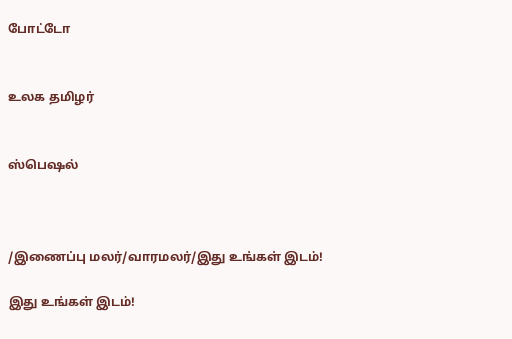போட்டோ


உலக தமிழர்


ஸ்பெஷல்



/இணைப்பு மலர்/வாரமலர்/இது உங்கள் இடம்!

இது உங்கள் இடம்!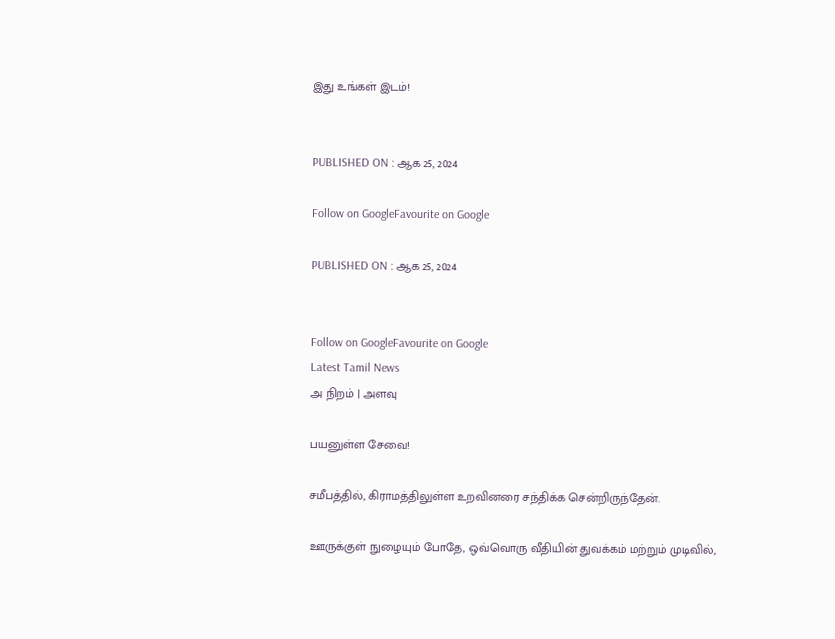இது உங்கள் இடம்!


PUBLISHED ON : ஆக 25, 2024

Follow on GoogleFavourite on Google

PUBLISHED ON : ஆக 25, 2024


Follow on GoogleFavourite on Google
Latest Tamil News
அ நிறம் | அளவு

பயனுள்ள சேவை!

சமீபத்தில், கிராமத்திலுள்ள உறவினரை சந்திக்க சென்றிருந்தேன்.

ஊருக்குள் நுழையும் போதே, ஒவ்வொரு வீதியின் துவக்கம் மற்றும் முடிவில்,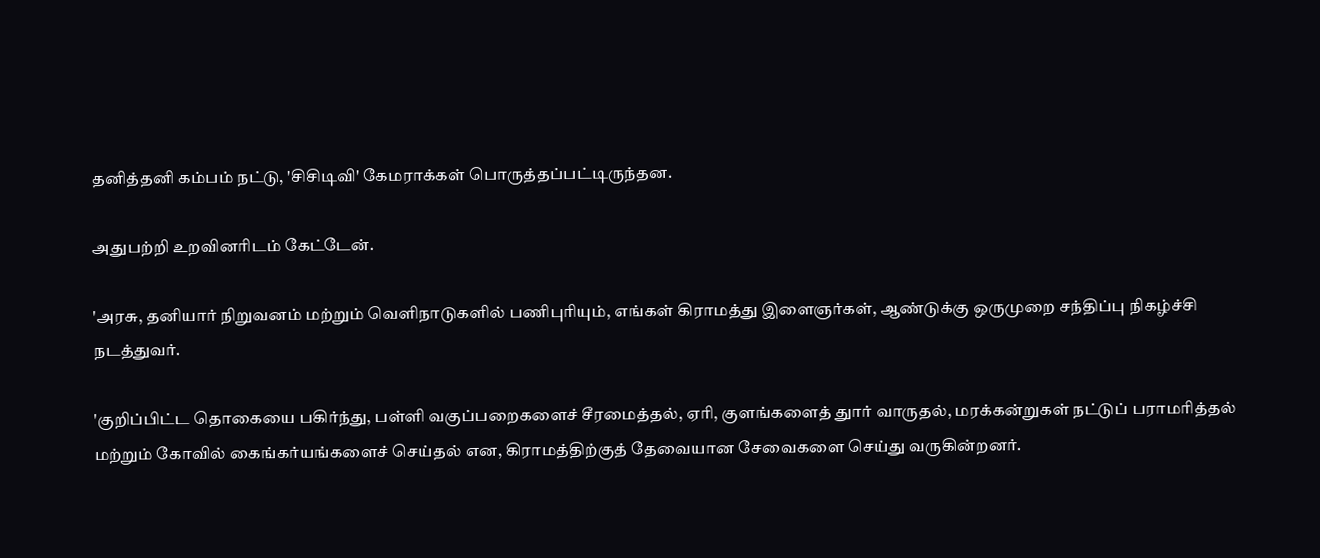தனித்தனி கம்பம் நட்டு, 'சிசிடிவி' கேமராக்கள் பொருத்தப்பட்டிருந்தன.

அதுபற்றி உறவினரிடம் கேட்டேன்.

'அரசு, தனியார் நிறுவனம் மற்றும் வெளிநாடுகளில் பணிபுரியும், எங்கள் கிராமத்து இளைஞர்கள், ஆண்டுக்கு ஒருமுறை சந்திப்பு நிகழ்ச்சி நடத்துவர்.

'குறிப்பிட்ட தொகையை பகிர்ந்து, பள்ளி வகுப்பறைகளைச் சீரமைத்தல், ஏரி, குளங்களைத் துார் வாருதல், மரக்கன்றுகள் நட்டுப் பராமரித்தல் மற்றும் கோவில் கைங்கர்யங்களைச் செய்தல் என, கிராமத்திற்குத் தேவையான சேவைகளை செய்து வருகின்றனர்.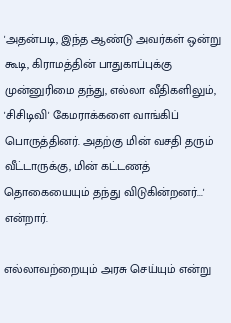'அதன்படி, இந்த ஆண்டு அவர்கள் ஒன்று கூடி, கிராமத்தின் பாதுகாப்புக்கு முன்னுரிமை தந்து, எல்லா வீதிகளிலும், 'சிசிடிவி' கேமராக்களை வாங்கிப் பொருத்தினர். அதற்கு மின் வசதி தரும் வீட்டாருக்கு, மின் கட்டணத் தொகையையும் தந்து விடுகின்றனர்...' என்றார்.

எல்லாவற்றையும் அரசு செய்யும் என்று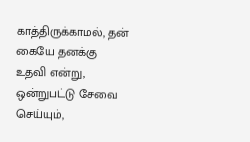காத்திருக்காமல், தன் கையே தனக்கு உதவி என்று, ஒன்றுபட்டு சேவை செய்யும்,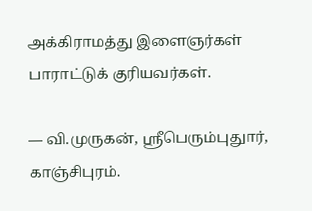அக்கிராமத்து இளைஞர்கள் பாராட்டுக் குரியவர்கள்.

— வி.முருகன், ஸ்ரீபெரும்புதுார், காஞ்சிபுரம்.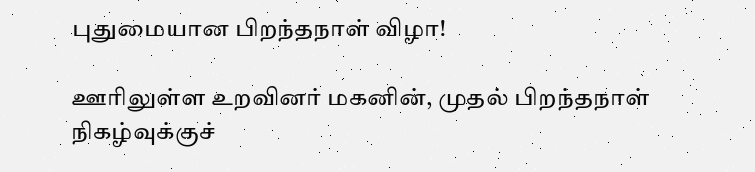புதுமையான பிறந்தநாள் விழா!

ஊரிலுள்ள உறவினர் மகனின், முதல் பிறந்தநாள் நிகழ்வுக்குச்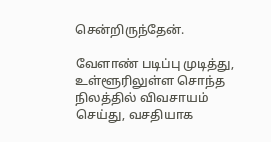சென்றிருந்தேன்.

வேளாண் படிப்பு முடித்து, உள்ளூரிலுள்ள சொந்த நிலத்தில் விவசாயம் செய்து, வசதியாக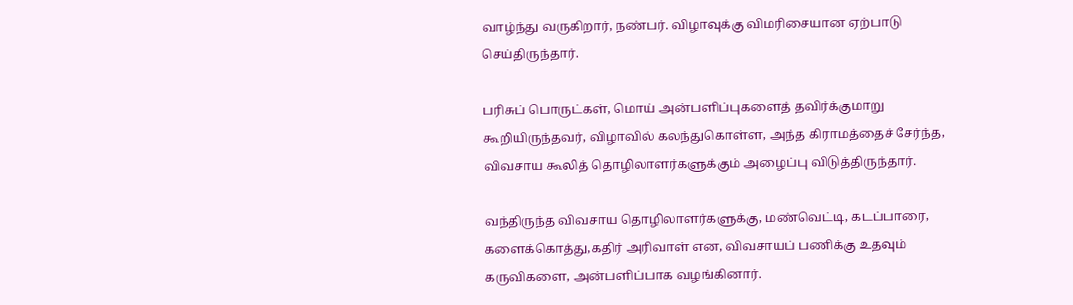வாழ்ந்து வருகிறார், நண்பர். விழாவுக்கு விமரிசையான ஏற்பாடு செய்திருந்தார்.

பரிசுப் பொருட்கள், மொய் அன்பளிப்புகளைத் தவிர்க்குமாறு கூறியிருந்தவர், விழாவில் கலந்துகொள்ள, அந்த கிராமத்தைச் சேர்ந்த, விவசாய கூலித் தொழிலாளர்களுக்கும் அழைப்பு விடுத்திருந்தார்.

வந்திருந்த விவசாய தொழிலாளர்களுக்கு, மண்வெட்டி, கடப்பாரை, களைக்கொத்து,கதிர் அரிவாள் என, விவசாயப் பணிக்கு உதவும் கருவிகளை, அன்பளிப்பாக வழங்கினார்.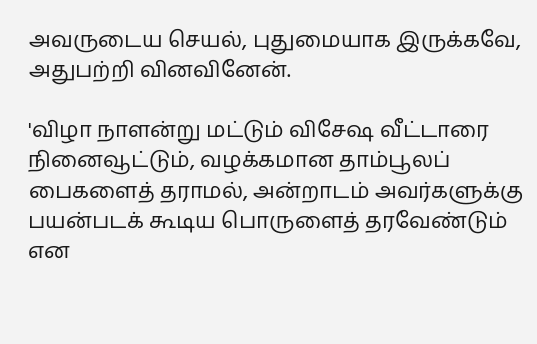அவருடைய செயல், புதுமையாக இருக்கவே, அதுபற்றி வினவினேன்.

'விழா நாளன்று மட்டும் விசேஷ வீட்டாரை நினைவூட்டும், வழக்கமான தாம்பூலப் பைகளைத் தராமல், அன்றாடம் அவர்களுக்கு பயன்படக் கூடிய பொருளைத் தரவேண்டும் என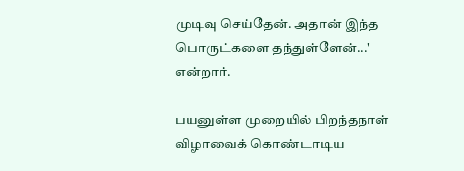முடிவு செய்தேன். அதான் இந்த பொருட்களை தந்துள்ளேன்...' என்றார்.

பயனுள்ள முறையில் பிறந்தநாள் விழாவைக் கொண்டாடிய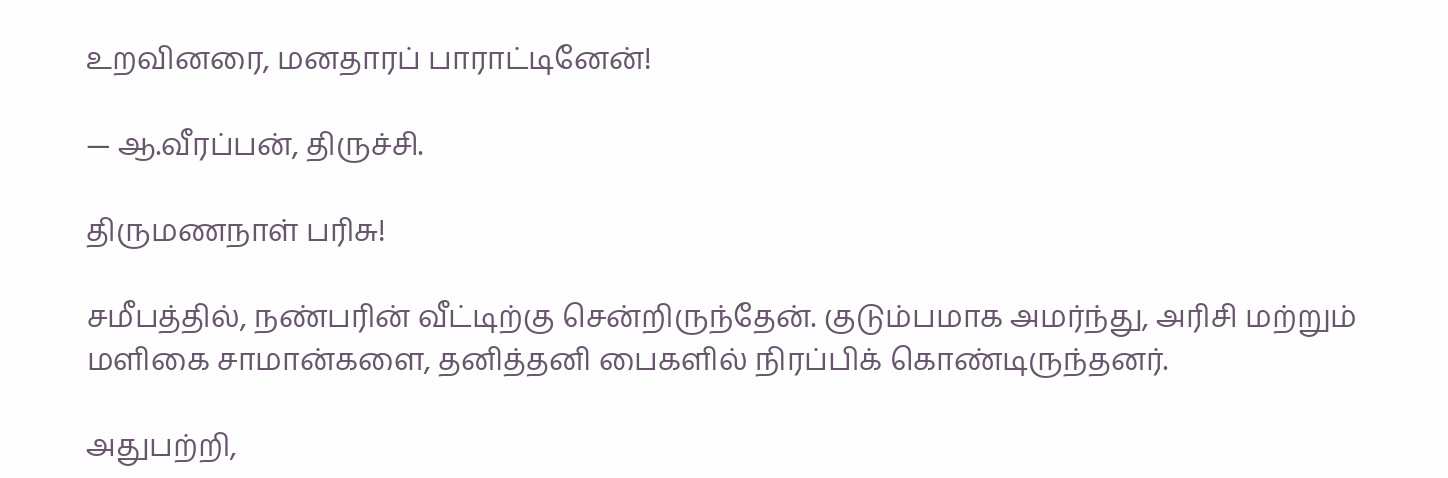உறவினரை, மனதாரப் பாராட்டினேன்!

— ஆ.வீரப்பன், திருச்சி.

திருமணநாள் பரிசு!

சமீபத்தில், நண்பரின் வீட்டிற்கு சென்றிருந்தேன். குடும்பமாக அமர்ந்து, அரிசி மற்றும் மளிகை சாமான்களை, தனித்தனி பைகளில் நிரப்பிக் கொண்டிருந்தனர்.

அதுபற்றி,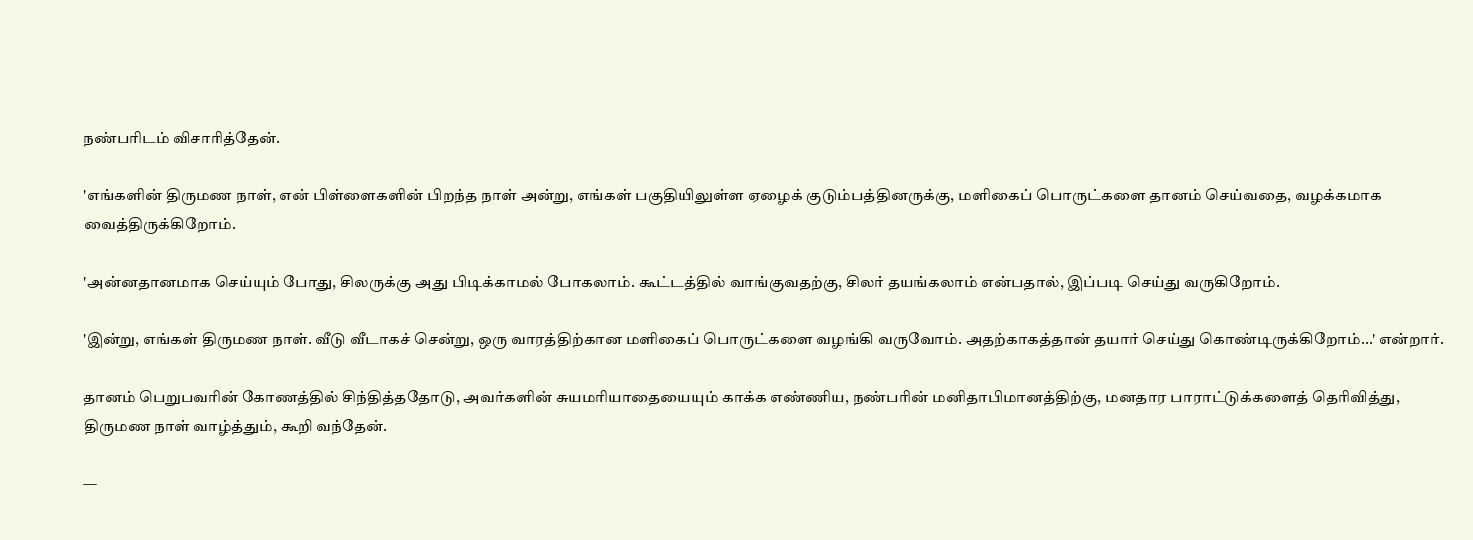நண்பரிடம் விசாரித்தேன்.

'எங்களின் திருமண நாள், என் பிள்ளைகளின் பிறந்த நாள் அன்று, எங்கள் பகுதியிலுள்ள ஏழைக் குடும்பத்தினருக்கு, மளிகைப் பொருட்களை தானம் செய்வதை, வழக்கமாக வைத்திருக்கிறோம்.

'அன்னதானமாக செய்யும் போது, சிலருக்கு அது பிடிக்காமல் போகலாம். கூட்டத்தில் வாங்குவதற்கு, சிலர் தயங்கலாம் என்பதால், இப்படி செய்து வருகிறோம்.

'இன்று, எங்கள் திருமண நாள். வீடு வீடாகச் சென்று, ஒரு வாரத்திற்கான மளிகைப் பொருட்களை வழங்கி வருவோம். அதற்காகத்தான் தயார் செய்து கொண்டிருக்கிறோம்...' என்றார்.

தானம் பெறுபவரின் கோணத்தில் சிந்தித்ததோடு, அவர்களின் சுயமரியாதையையும் காக்க எண்ணிய, நண்பரின் மனிதாபிமானத்திற்கு, மனதார பாராட்டுக்களைத் தெரிவித்து, திருமண நாள் வாழ்த்தும், கூறி வந்தேன்.

—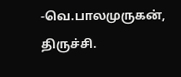-வெ.பாலமுருகன், திருச்சி.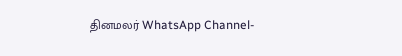தினமலர் WhatsApp Channel-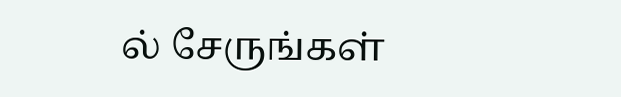ல் சேருங்கள்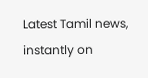Latest Tamil news, instantly on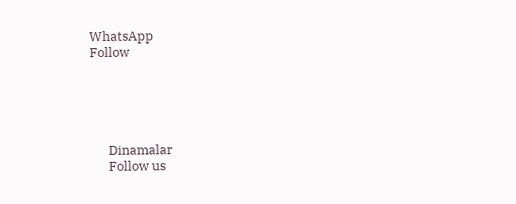WhatsApp
Follow





      Dinamalar
      Follow us